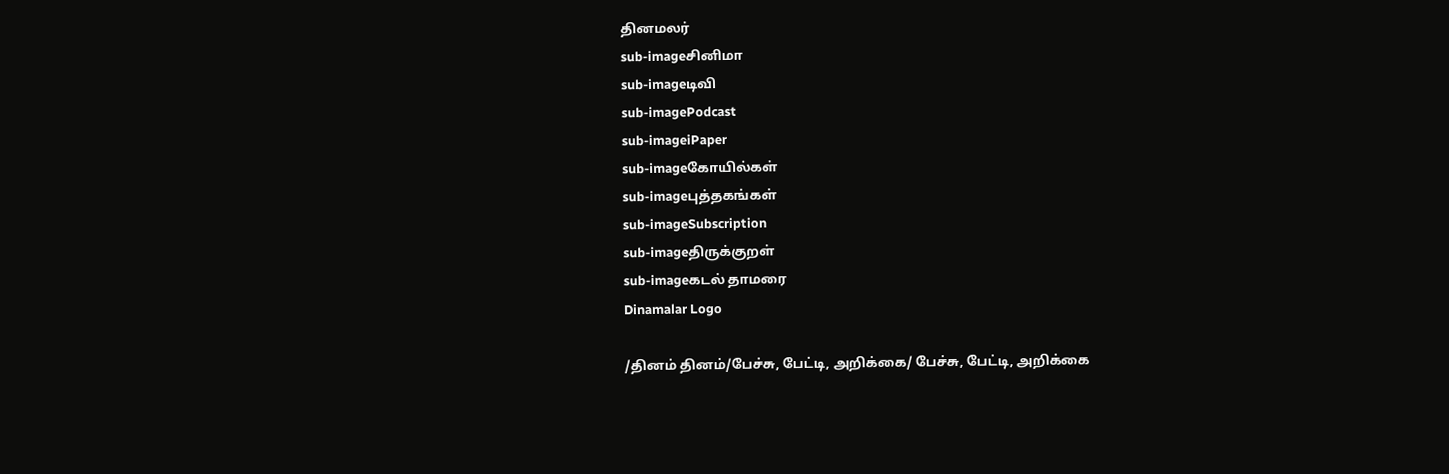தினமலர்
sub-imageசினிமா
sub-imageடிவி
sub-imagePodcast
sub-imageiPaper
sub-imageகோயில்கள்
sub-imageபுத்தகங்கள்
sub-imageSubscription
sub-imageதிருக்குறள்
sub-imageகடல் தாமரை
Dinamalar Logo

/தினம் தினம்/பேச்சு, பேட்டி, அறிக்கை/ பேச்சு, பேட்டி, அறிக்கை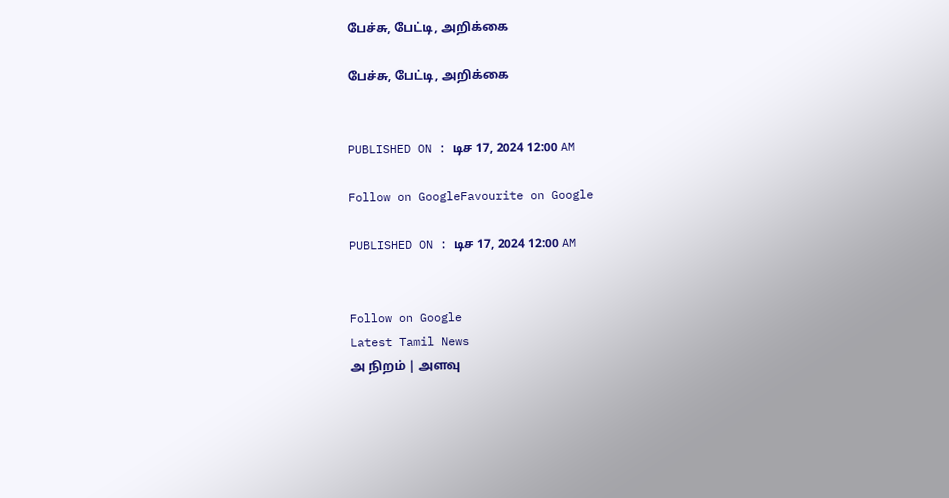பேச்சு, பேட்டி, அறிக்கை

பேச்சு, பேட்டி, அறிக்கை


PUBLISHED ON : டிச 17, 2024 12:00 AM

Follow on GoogleFavourite on Google

PUBLISHED ON : டிச 17, 2024 12:00 AM


Follow on Google
Latest Tamil News
அ நிறம் | அளவு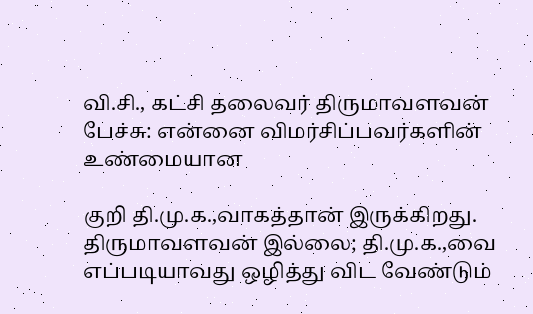வி.சி., கட்சி தலைவர் திருமாவளவன் பேச்சு: என்னை விமர்சிப்பவர்களின் உண்மையான

குறி தி.மு.க.,வாகத்தான் இருக்கிறது. திருமாவளவன் இல்லை; தி.மு.க.,வை எப்படியாவது ஒழித்து விட வேண்டும்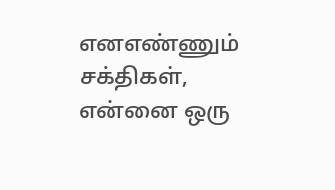எனஎண்ணும் சக்திகள், என்னை ஒரு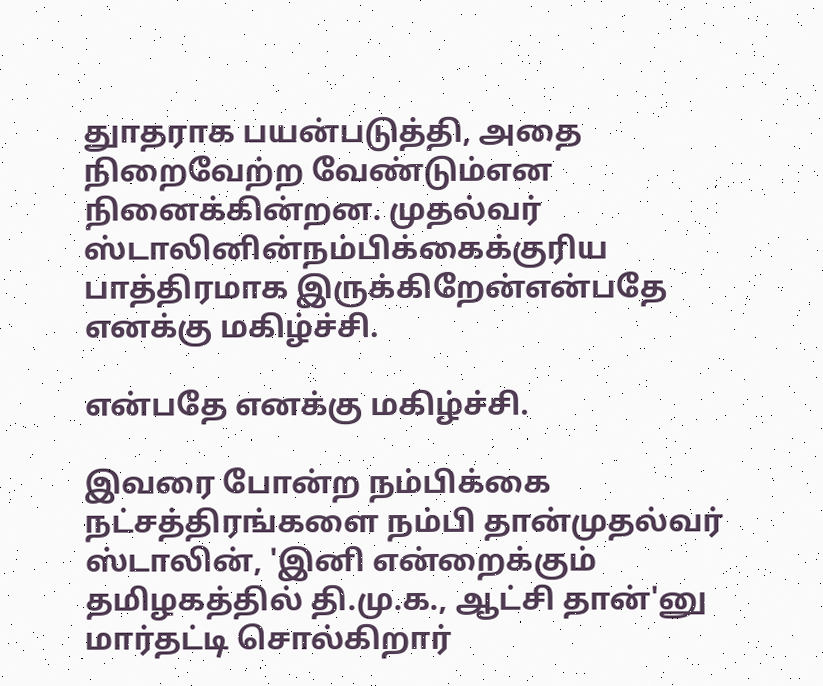துாதராக பயன்படுத்தி, அதை நிறைவேற்ற வேண்டும்என நினைக்கின்றன. முதல்வர் ஸ்டாலினின்நம்பிக்கைக்குரிய பாத்திரமாக இருக்கிறேன்என்பதே எனக்கு மகிழ்ச்சி.

என்பதே எனக்கு மகிழ்ச்சி.

இவரை போன்ற நம்பிக்கை நட்சத்திரங்களை நம்பி தான்முதல்வர் ஸ்டாலின், 'இனி என்றைக்கும் தமிழகத்தில் தி.மு.க., ஆட்சி தான்'னு மார்தட்டி சொல்கிறார்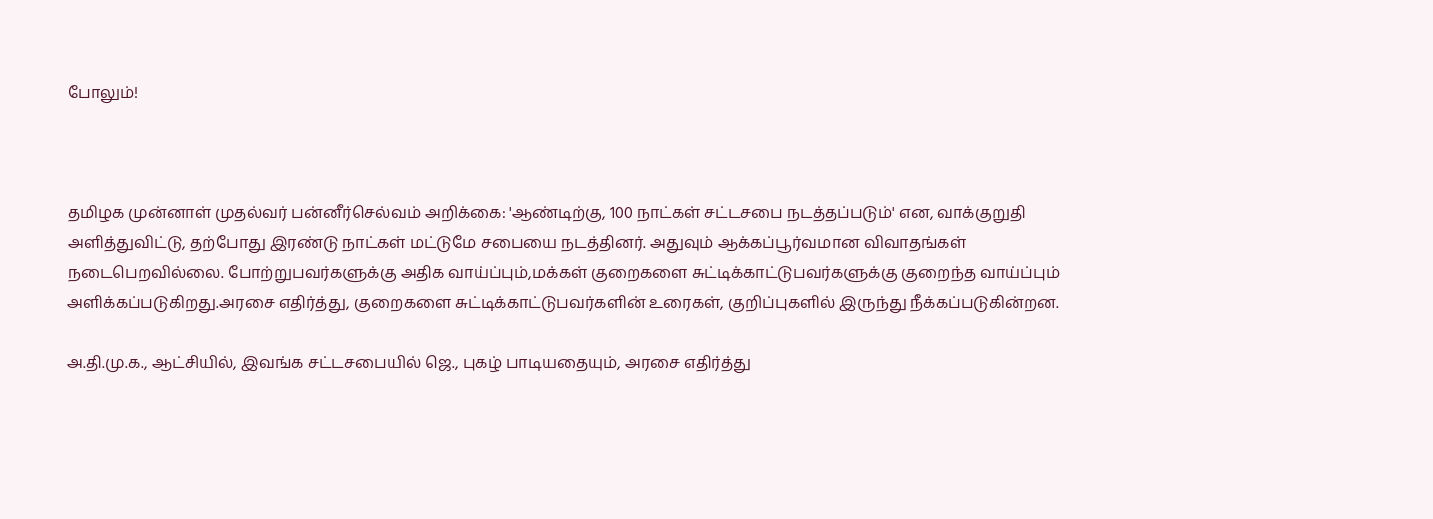போலும்!



தமிழக முன்னாள் முதல்வர் பன்னீர்செல்வம் அறிக்கை: 'ஆண்டிற்கு, 100 நாட்கள் சட்டசபை நடத்தப்படும்' என, வாக்குறுதி அளித்துவிட்டு, தற்போது இரண்டு நாட்கள் மட்டுமே சபையை நடத்தினர். அதுவும் ஆக்கப்பூர்வமான விவாதங்கள் நடைபெறவில்லை. போற்றுபவர்களுக்கு அதிக வாய்ப்பும்,மக்கள் குறைகளை சுட்டிக்காட்டுபவர்களுக்கு குறைந்த வாய்ப்பும் அளிக்கப்படுகிறது.அரசை எதிர்த்து, குறைகளை சுட்டிக்காட்டுபவர்களின் உரைகள், குறிப்புகளில் இருந்து நீக்கப்படுகின்றன.

அ.தி.மு.க., ஆட்சியில், இவங்க சட்டசபையில் ஜெ., புகழ் பாடியதையும், அரசை எதிர்த்து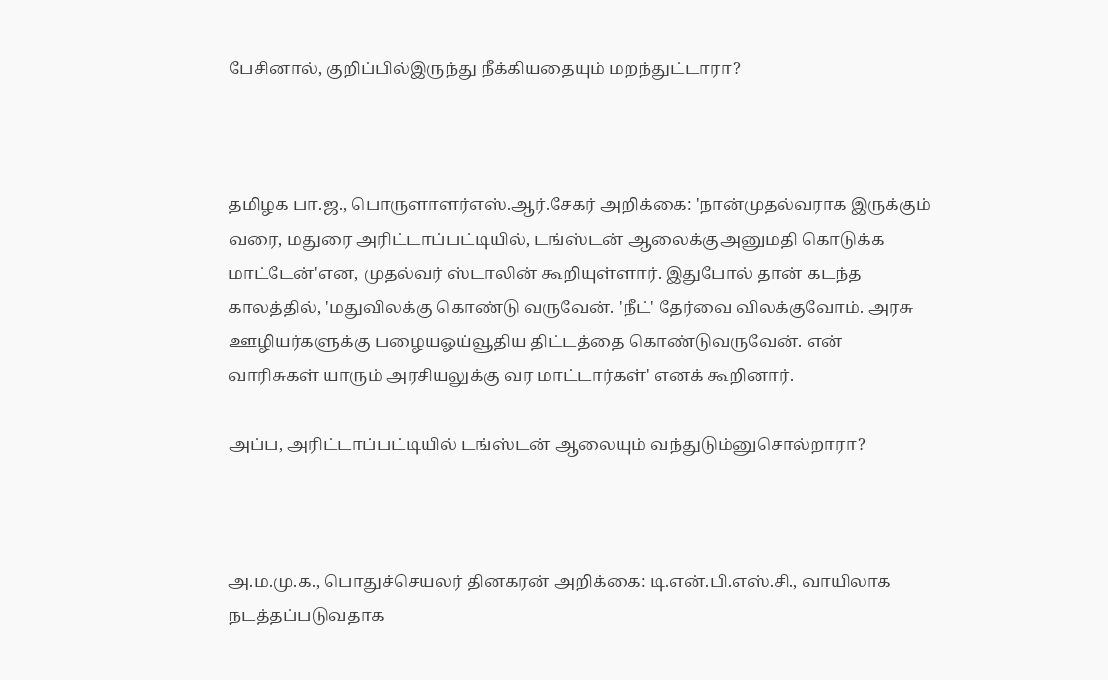பேசினால், குறிப்பில்இருந்து நீக்கியதையும் மறந்துட்டாரா?



தமிழக பா.ஜ., பொருளாளர்எஸ்.ஆர்.சேகர் அறிக்கை: 'நான்முதல்வராக இருக்கும் வரை, மதுரை அரிட்டாப்பட்டியில், டங்ஸ்டன் ஆலைக்குஅனுமதி கொடுக்க மாட்டேன்'என, முதல்வர் ஸ்டாலின் கூறியுள்ளார். இதுபோல் தான் கடந்த காலத்தில், 'மதுவிலக்கு கொண்டு வருவேன். 'நீட்' தேர்வை விலக்குவோம். அரசு ஊழியர்களுக்கு பழையஓய்வூதிய திட்டத்தை கொண்டுவருவேன். என் வாரிசுகள் யாரும் அரசியலுக்கு வர மாட்டார்கள்' எனக் கூறினார்.

அப்ப, அரிட்டாப்பட்டியில் டங்ஸ்டன் ஆலையும் வந்துடும்னுசொல்றாரா?



அ.ம.மு.க., பொதுச்செயலர் தினகரன் அறிக்கை: டி.என்.பி.எஸ்.சி., வாயிலாக நடத்தப்படுவதாக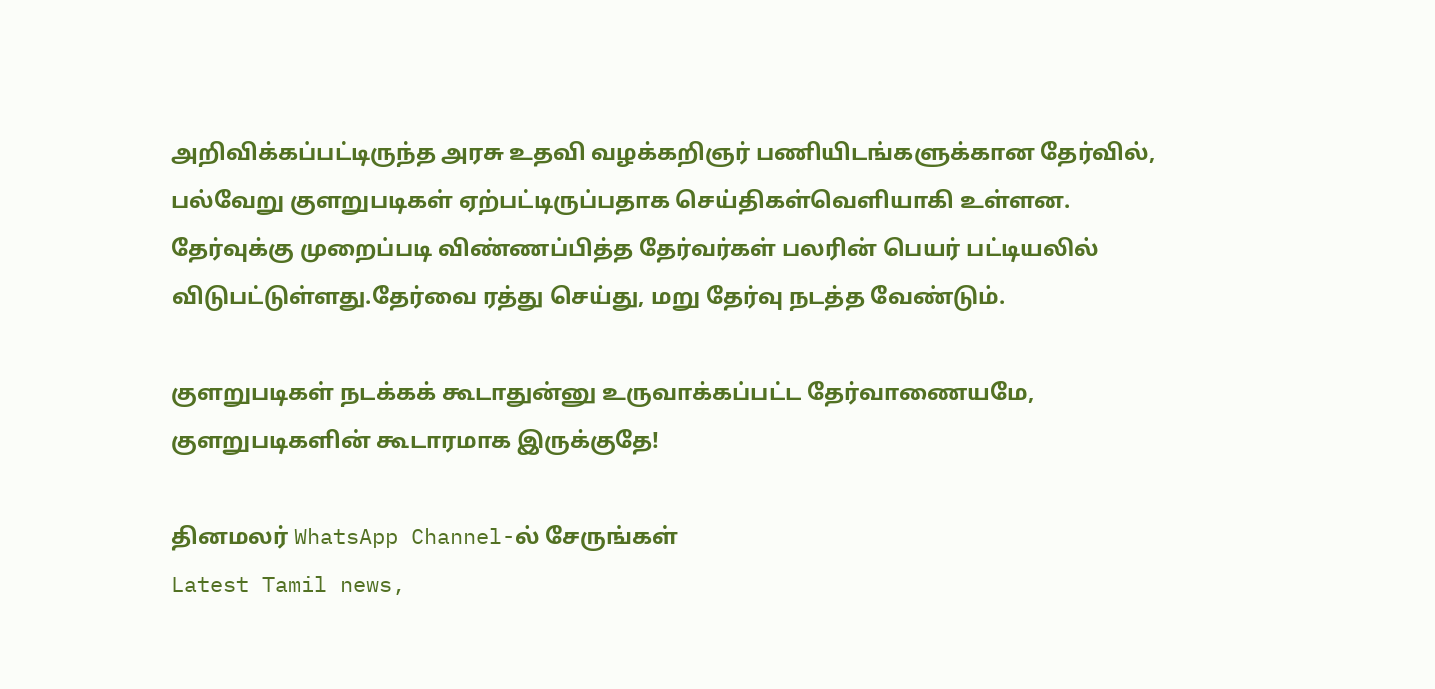அறிவிக்கப்பட்டிருந்த அரசு உதவி வழக்கறிஞர் பணியிடங்களுக்கான தேர்வில், பல்வேறு குளறுபடிகள் ஏற்பட்டிருப்பதாக செய்திகள்வெளியாகி உள்ளன. தேர்வுக்கு முறைப்படி விண்ணப்பித்த தேர்வர்கள் பலரின் பெயர் பட்டியலில் விடுபட்டுள்ளது.தேர்வை ரத்து செய்து, மறு தேர்வு நடத்த வேண்டும்.

குளறுபடிகள் நடக்கக் கூடாதுன்னு உருவாக்கப்பட்ட தேர்வாணையமே, குளறுபடிகளின் கூடாரமாக இருக்குதே!

தினமலர் WhatsApp Channel-ல் சேருங்கள்
Latest Tamil news,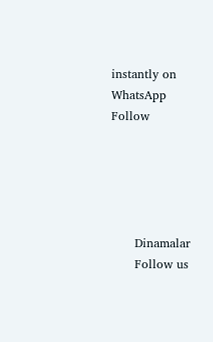instantly on WhatsApp
Follow





      Dinamalar
      Follow us